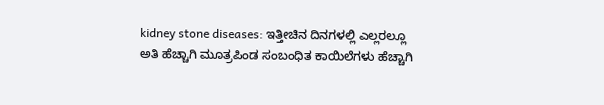kidney stone diseases: ಇತ್ತೀಚಿನ ದಿನಗಳಲ್ಲಿ ಎಲ್ಲರಲ್ಲೂ ಅತಿ ಹೆಚ್ಚಾಗಿ ಮೂತ್ರಪಿಂಡ ಸಂಬಂಧಿತ ಕಾಯಿಲೆಗಳು ಹೆಚ್ಚಾಗಿ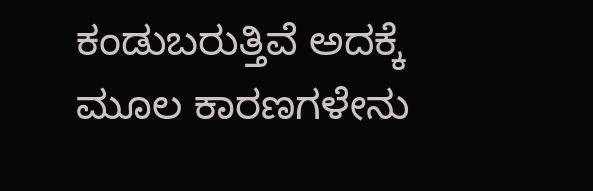ಕಂಡುಬರುತ್ತಿವೆ ಅದಕ್ಕೆ ಮೂಲ ಕಾರಣಗಳೇನು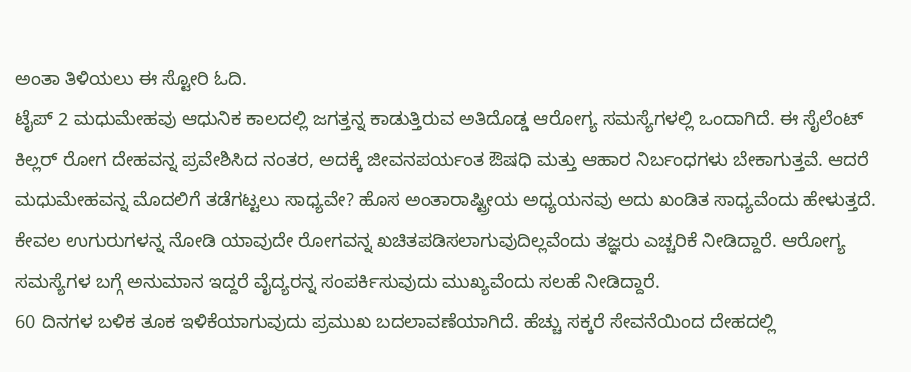ಅಂತಾ ತಿಳಿಯಲು ಈ ಸ್ಟೋರಿ ಓದಿ.
ಟೈಪ್ 2 ಮಧುಮೇಹವು ಆಧುನಿಕ ಕಾಲದಲ್ಲಿ ಜಗತ್ತನ್ನ ಕಾಡುತ್ತಿರುವ ಅತಿದೊಡ್ಡ ಆರೋಗ್ಯ ಸಮಸ್ಯೆಗಳಲ್ಲಿ ಒಂದಾಗಿದೆ. ಈ ಸೈಲೆಂಟ್ ಕಿಲ್ಲರ್ ರೋಗ ದೇಹವನ್ನ ಪ್ರವೇಶಿಸಿದ ನಂತರ, ಅದಕ್ಕೆ ಜೀವನಪರ್ಯಂತ ಔಷಧಿ ಮತ್ತು ಆಹಾರ ನಿರ್ಬಂಧಗಳು ಬೇಕಾಗುತ್ತವೆ. ಆದರೆ ಮಧುಮೇಹವನ್ನ ಮೊದಲಿಗೆ ತಡೆಗಟ್ಟಲು ಸಾಧ್ಯವೇ? ಹೊಸ ಅಂತಾರಾಷ್ಟ್ರೀಯ ಅಧ್ಯಯನವು ಅದು ಖಂಡಿತ ಸಾಧ್ಯವೆಂದು ಹೇಳುತ್ತದೆ.
ಕೇವಲ ಉಗುರುಗಳನ್ನ ನೋಡಿ ಯಾವುದೇ ರೋಗವನ್ನ ಖಚಿತಪಡಿಸಲಾಗುವುದಿಲ್ಲವೆಂದು ತಜ್ಞರು ಎಚ್ಚರಿಕೆ ನೀಡಿದ್ದಾರೆ. ಆರೋಗ್ಯ ಸಮಸ್ಯೆಗಳ ಬಗ್ಗೆ ಅನುಮಾನ ಇದ್ದರೆ ವೈದ್ಯರನ್ನ ಸಂಪರ್ಕಿಸುವುದು ಮುಖ್ಯವೆಂದು ಸಲಹೆ ನೀಡಿದ್ದಾರೆ.
60 ದಿನಗಳ ಬಳಿಕ ತೂಕ ಇಳಿಕೆಯಾಗುವುದು ಪ್ರಮುಖ ಬದಲಾವಣೆಯಾಗಿದೆ. ಹೆಚ್ಚು ಸಕ್ಕರೆ ಸೇವನೆಯಿಂದ ದೇಹದಲ್ಲಿ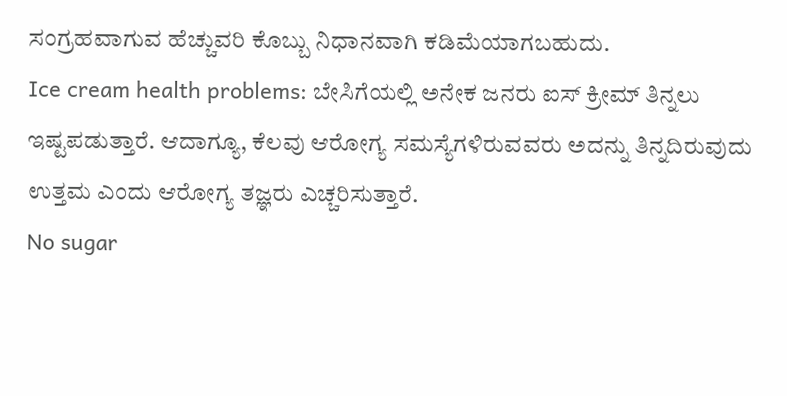ಸಂಗ್ರಹವಾಗುವ ಹೆಚ್ಚುವರಿ ಕೊಬ್ಬು ನಿಧಾನವಾಗಿ ಕಡಿಮೆಯಾಗಬಹುದು.
Ice cream health problems: ಬೇಸಿಗೆಯಲ್ಲಿ ಅನೇಕ ಜನರು ಐಸ್ ಕ್ರೀಮ್ ತಿನ್ನಲು ಇಷ್ಟಪಡುತ್ತಾರೆ. ಆದಾಗ್ಯೂ, ಕೆಲವು ಆರೋಗ್ಯ ಸಮಸ್ಯೆಗಳಿರುವವರು ಅದನ್ನು ತಿನ್ನದಿರುವುದು ಉತ್ತಮ ಎಂದು ಆರೋಗ್ಯ ತಜ್ಞರು ಎಚ್ಚರಿಸುತ್ತಾರೆ.
No sugar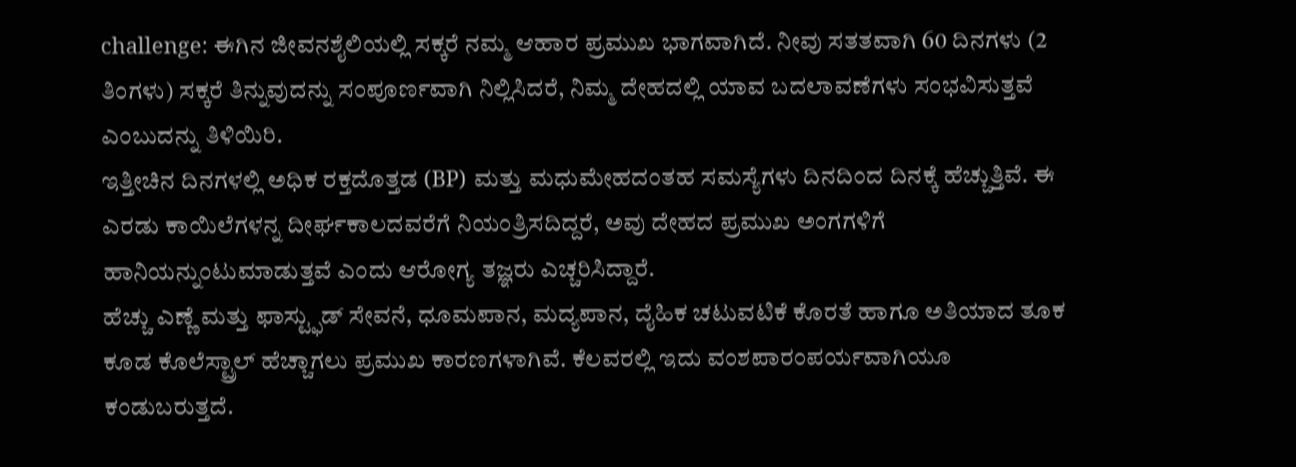challenge: ಈಗಿನ ಜೀವನಶೈಲಿಯಲ್ಲಿ ಸಕ್ಕರೆ ನಮ್ಮ ಆಹಾರ ಪ್ರಮುಖ ಭಾಗವಾಗಿದೆ. ನೀವು ಸತತವಾಗಿ 60 ದಿನಗಳು (2 ತಿಂಗಳು) ಸಕ್ಕರೆ ತಿನ್ನುವುದನ್ನು ಸಂಪೂರ್ಣವಾಗಿ ನಿಲ್ಲಿಸಿದರೆ, ನಿಮ್ಮ ದೇಹದಲ್ಲಿ ಯಾವ ಬದಲಾವಣೆಗಳು ಸಂಭವಿಸುತ್ತವೆ ಎಂಬುದನ್ನು ತಿಳಿಯಿರಿ.
ಇತ್ತೀಚಿನ ದಿನಗಳಲ್ಲಿ ಅಧಿಕ ರಕ್ತದೊತ್ತಡ (BP) ಮತ್ತು ಮಧುಮೇಹದಂತಹ ಸಮಸ್ಯೆಗಳು ದಿನದಿಂದ ದಿನಕ್ಕೆ ಹೆಚ್ಚುತ್ತಿವೆ. ಈ ಎರಡು ಕಾಯಿಲೆಗಳನ್ನ ದೀರ್ಘಕಾಲದವರೆಗೆ ನಿಯಂತ್ರಿಸದಿದ್ದರೆ, ಅವು ದೇಹದ ಪ್ರಮುಖ ಅಂಗಗಳಿಗೆ ಹಾನಿಯನ್ನುಂಟುಮಾಡುತ್ತವೆ ಎಂದು ಆರೋಗ್ಯ ತಜ್ಞರು ಎಚ್ಚರಿಸಿದ್ದಾರೆ.
ಹೆಚ್ಚು ಎಣ್ಣೆ ಮತ್ತು ಫಾಸ್ಟ್ಫುಡ್ ಸೇವನೆ, ಧೂಮಪಾನ, ಮದ್ಯಪಾನ, ದೈಹಿಕ ಚಟುವಟಿಕೆ ಕೊರತೆ ಹಾಗೂ ಅತಿಯಾದ ತೂಕ ಕೂಡ ಕೊಲೆಸ್ಟ್ರಾಲ್ ಹೆಚ್ಚಾಗಲು ಪ್ರಮುಖ ಕಾರಣಗಳಾಗಿವೆ. ಕೆಲವರಲ್ಲಿ ಇದು ವಂಶಪಾರಂಪರ್ಯವಾಗಿಯೂ ಕಂಡುಬರುತ್ತದೆ.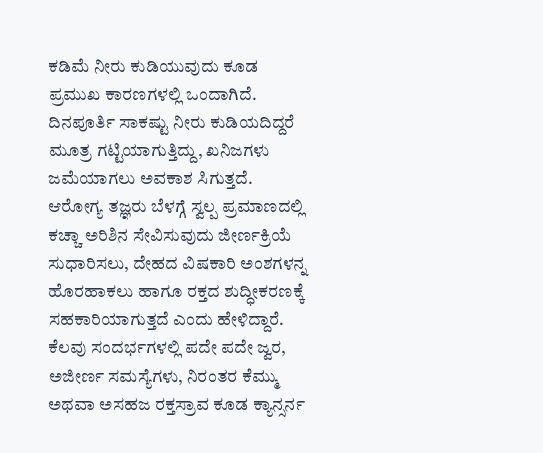ಕಡಿಮೆ ನೀರು ಕುಡಿಯುವುದು ಕೂಡ ಪ್ರಮುಖ ಕಾರಣಗಳಲ್ಲಿ ಒಂದಾಗಿದೆ. ದಿನಪೂರ್ತಿ ಸಾಕಷ್ಟು ನೀರು ಕುಡಿಯದಿದ್ದರೆ ಮೂತ್ರ ಗಟ್ಟಿಯಾಗುತ್ತಿದ್ದು, ಖನಿಜಗಳು ಜಮೆಯಾಗಲು ಅವಕಾಶ ಸಿಗುತ್ತದೆ.
ಆರೋಗ್ಯ ತಜ್ಞರು ಬೆಳಗ್ಗೆ ಸ್ವಲ್ಪ ಪ್ರಮಾಣದಲ್ಲಿ ಕಚ್ಚಾ ಅರಿಶಿನ ಸೇವಿಸುವುದು ಜೀರ್ಣಕ್ರಿಯೆ ಸುಧಾರಿಸಲು, ದೇಹದ ವಿಷಕಾರಿ ಅಂಶಗಳನ್ನ ಹೊರಹಾಕಲು ಹಾಗೂ ರಕ್ತದ ಶುದ್ಧೀಕರಣಕ್ಕೆ ಸಹಕಾರಿಯಾಗುತ್ತದೆ ಎಂದು ಹೇಳಿದ್ದಾರೆ.
ಕೆಲವು ಸಂದರ್ಭಗಳಲ್ಲಿ ಪದೇ ಪದೇ ಜ್ವರ, ಅಜೀರ್ಣ ಸಮಸ್ಯೆಗಳು, ನಿರಂತರ ಕೆಮ್ಮು ಅಥವಾ ಅಸಹಜ ರಕ್ತಸ್ರಾವ ಕೂಡ ಕ್ಯಾನ್ಸರ್ನ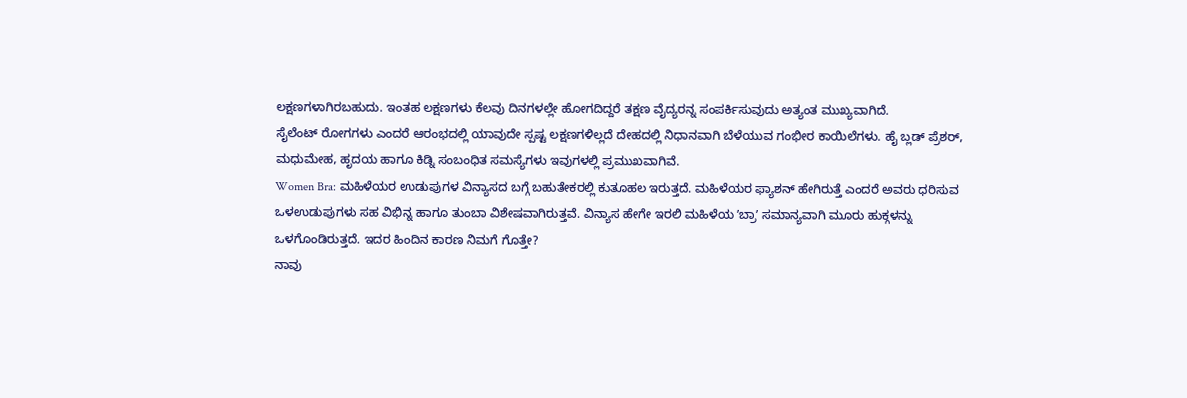ಲಕ್ಷಣಗಳಾಗಿರಬಹುದು. ಇಂತಹ ಲಕ್ಷಣಗಳು ಕೆಲವು ದಿನಗಳಲ್ಲೇ ಹೋಗದಿದ್ದರೆ ತಕ್ಷಣ ವೈದ್ಯರನ್ನ ಸಂಪರ್ಕಿಸುವುದು ಅತ್ಯಂತ ಮುಖ್ಯವಾಗಿದೆ.
ಸೈಲೆಂಟ್ ರೋಗಗಳು ಎಂದರೆ ಆರಂಭದಲ್ಲಿ ಯಾವುದೇ ಸ್ಪಷ್ಟ ಲಕ್ಷಣಗಳಿಲ್ಲದೆ ದೇಹದಲ್ಲಿ ನಿಧಾನವಾಗಿ ಬೆಳೆಯುವ ಗಂಭೀರ ಕಾಯಿಲೆಗಳು. ಹೈ ಬ್ಲಡ್ ಪ್ರೆಶರ್, ಮಧುಮೇಹ, ಹೃದಯ ಹಾಗೂ ಕಿಡ್ನಿ ಸಂಬಂಧಿತ ಸಮಸ್ಯೆಗಳು ಇವುಗಳಲ್ಲಿ ಪ್ರಮುಖವಾಗಿವೆ.
Women Bra: ಮಹಿಳೆಯರ ಉಡುಪುಗಳ ವಿನ್ಯಾಸದ ಬಗ್ಗೆ ಬಹುತೇಕರಲ್ಲಿ ಕುತೂಹಲ ಇರುತ್ತದೆ. ಮಹಿಳೆಯರ ಫ್ಯಾಶನ್ ಹೇಗಿರುತ್ತೆ ಎಂದರೆ ಅವರು ಧರಿಸುವ ಒಳಉಡುಪುಗಳು ಸಹ ವಿಭಿನ್ನ ಹಾಗೂ ತುಂಬಾ ವಿಶೇಷವಾಗಿರುತ್ತವೆ. ವಿನ್ಯಾಸ ಹೇಗೇ ಇರಲಿ ಮಹಿಳೆಯ ʼಬ್ರಾʼ ಸಮಾನ್ಯವಾಗಿ ಮೂರು ಹುಕ್ಗಳನ್ನು ಒಳಗೊಂಡಿರುತ್ತದೆ. ಇದರ ಹಿಂದಿನ ಕಾರಣ ನಿಮಗೆ ಗೊತ್ತೇ?
ನಾವು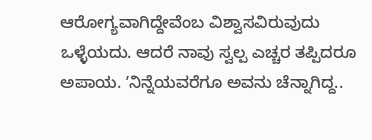ಆರೋಗ್ಯವಾಗಿದ್ದೇವೆಂಬ ವಿಶ್ವಾಸವಿರುವುದು ಒಳ್ಳೆಯದು. ಆದರೆ ನಾವು ಸ್ವಲ್ಪ ಎಚ್ಚರ ತಪ್ಪಿದರೂ ಅಪಾಯ. ʼನಿನ್ನೆಯವರೆಗೂ ಅವನು ಚೆನ್ನಾಗಿದ್ದ..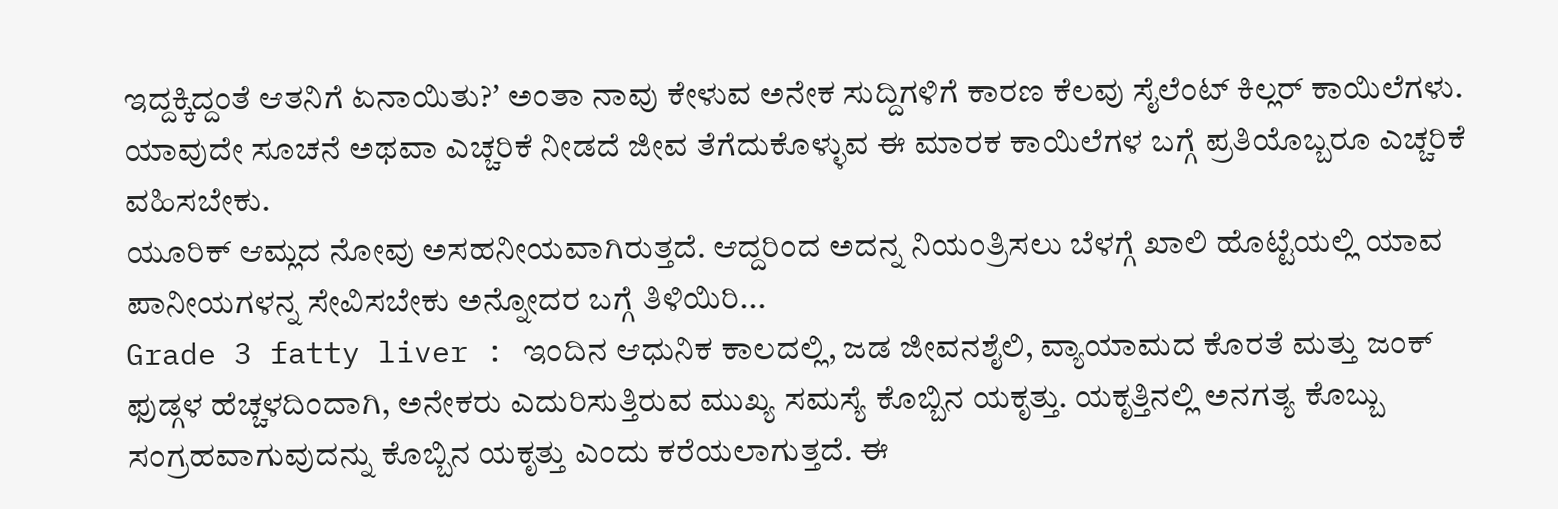ಇದ್ದಕ್ಕಿದ್ದಂತೆ ಆತನಿಗೆ ಏನಾಯಿತು?ʼ ಅಂತಾ ನಾವು ಕೇಳುವ ಅನೇಕ ಸುದ್ದಿಗಳಿಗೆ ಕಾರಣ ಕೆಲವು ಸೈಲೆಂಟ್ ಕಿಲ್ಲರ್ ಕಾಯಿಲೆಗಳು. ಯಾವುದೇ ಸೂಚನೆ ಅಥವಾ ಎಚ್ಚರಿಕೆ ನೀಡದೆ ಜೀವ ತೆಗೆದುಕೊಳ್ಳುವ ಈ ಮಾರಕ ಕಾಯಿಲೆಗಳ ಬಗ್ಗೆ ಪ್ರತಿಯೊಬ್ಬರೂ ಎಚ್ಚರಿಕೆ ವಹಿಸಬೇಕು.
ಯೂರಿಕ್ ಆಮ್ಲದ ನೋವು ಅಸಹನೀಯವಾಗಿರುತ್ತದೆ. ಆದ್ದರಿಂದ ಅದನ್ನ ನಿಯಂತ್ರಿಸಲು ಬೆಳಗ್ಗೆ ಖಾಲಿ ಹೊಟ್ಟೆಯಲ್ಲಿ ಯಾವ ಪಾನೀಯಗಳನ್ನ ಸೇವಿಸಬೇಕು ಅನ್ನೋದರ ಬಗ್ಗೆ ತಿಳಿಯಿರಿ...
Grade 3 fatty liver : ಇಂದಿನ ಆಧುನಿಕ ಕಾಲದಲ್ಲಿ, ಜಡ ಜೀವನಶೈಲಿ, ವ್ಯಾಯಾಮದ ಕೊರತೆ ಮತ್ತು ಜಂಕ್ ಫುಡ್ಗಳ ಹೆಚ್ಚಳದಿಂದಾಗಿ, ಅನೇಕರು ಎದುರಿಸುತ್ತಿರುವ ಮುಖ್ಯ ಸಮಸ್ಯೆ ಕೊಬ್ಬಿನ ಯಕೃತ್ತು. ಯಕೃತ್ತಿನಲ್ಲಿ ಅನಗತ್ಯ ಕೊಬ್ಬು ಸಂಗ್ರಹವಾಗುವುದನ್ನು ಕೊಬ್ಬಿನ ಯಕೃತ್ತು ಎಂದು ಕರೆಯಲಾಗುತ್ತದೆ. ಈ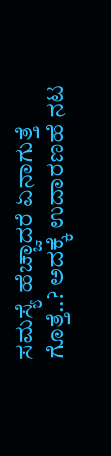ಸಮಸ್ಯೆ ಹೆಚ್ಚಾದರೆ ಏನಾಗುತ್ತೆ ಗೊತ್ತೆ..? ಅದಕ್ಕೆ ಉದಾರಣಹೆ ನಟ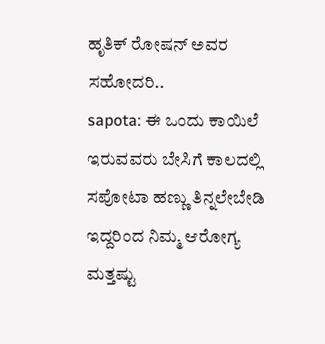ಹೃತಿಕ್ ರೋಷನ್ ಅವರ ಸಹೋದರಿ..
sapota: ಈ ಒಂದು ಕಾಯಿಲೆ ಇರುವವರು ಬೇಸಿಗೆ ಕಾಲದಲ್ಲಿ ಸಪೋಟಾ ಹಣ್ಣು ತಿನ್ನಲೇಬೇಡಿ ಇದ್ದರಿಂದ ನಿಮ್ಮ ಆರೋಗ್ಯ ಮತ್ತಷ್ಟು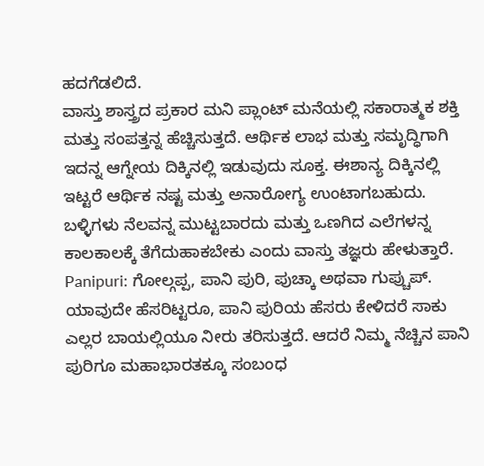ಹದಗೆಡಲಿದೆ.
ವಾಸ್ತು ಶಾಸ್ತ್ರದ ಪ್ರಕಾರ ಮನಿ ಪ್ಲಾಂಟ್ ಮನೆಯಲ್ಲಿ ಸಕಾರಾತ್ಮಕ ಶಕ್ತಿ ಮತ್ತು ಸಂಪತ್ತನ್ನ ಹೆಚ್ಚಿಸುತ್ತದೆ. ಆರ್ಥಿಕ ಲಾಭ ಮತ್ತು ಸಮೃದ್ಧಿಗಾಗಿ ಇದನ್ನ ಆಗ್ನೇಯ ದಿಕ್ಕಿನಲ್ಲಿ ಇಡುವುದು ಸೂಕ್ತ. ಈಶಾನ್ಯ ದಿಕ್ಕಿನಲ್ಲಿ ಇಟ್ಟರೆ ಆರ್ಥಿಕ ನಷ್ಟ ಮತ್ತು ಅನಾರೋಗ್ಯ ಉಂಟಾಗಬಹುದು. ಬಳ್ಳಿಗಳು ನೆಲವನ್ನ ಮುಟ್ಟಬಾರದು ಮತ್ತು ಒಣಗಿದ ಎಲೆಗಳನ್ನ ಕಾಲಕಾಲಕ್ಕೆ ತೆಗೆದುಹಾಕಬೇಕು ಎಂದು ವಾಸ್ತು ತಜ್ಞರು ಹೇಳುತ್ತಾರೆ.
Panipuri: ಗೋಲ್ಗಪ್ಪ, ಪಾನಿ ಪುರಿ, ಪುಚ್ಕಾ ಅಥವಾ ಗುಪ್ಚುಪ್. ಯಾವುದೇ ಹೆಸರಿಟ್ಟರೂ, ಪಾನಿ ಪುರಿಯ ಹೆಸರು ಕೇಳಿದರೆ ಸಾಕು ಎಲ್ಲರ ಬಾಯಲ್ಲಿಯೂ ನೀರು ತರಿಸುತ್ತದೆ. ಆದರೆ ನಿಮ್ಮ ನೆಚ್ಚಿನ ಪಾನಿ ಪುರಿಗೂ ಮಹಾಭಾರತಕ್ಕೂ ಸಂಬಂಧ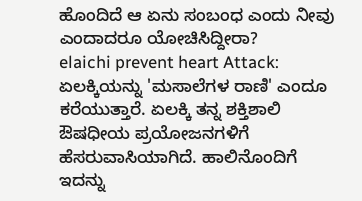ಹೊಂದಿದೆ ಆ ಏನು ಸಂಬಂಧ ಎಂದು ನೀವು ಎಂದಾದರೂ ಯೋಚಿಸಿದ್ದೀರಾ?
elaichi prevent heart Attack: ಏಲಕ್ಕಿಯನ್ನು 'ಮಸಾಲೆಗಳ ರಾಣಿ' ಎಂದೂ ಕರೆಯುತ್ತಾರೆ. ಏಲಕ್ಕಿ ತನ್ನ ಶಕ್ತಿಶಾಲಿ ಔಷಧೀಯ ಪ್ರಯೋಜನಗಳಿಗೆ ಹೆಸರುವಾಸಿಯಾಗಿದೆ. ಹಾಲಿನೊಂದಿಗೆ ಇದನ್ನು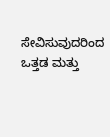ಸೇವಿಸುವುದರಿಂದ ಒತ್ತಡ ಮತ್ತು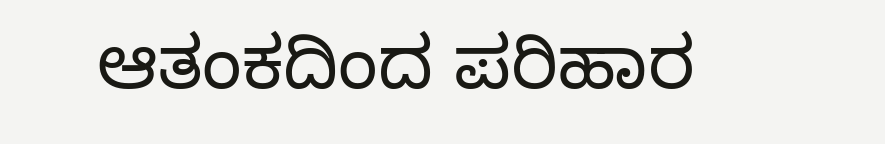ಆತಂಕದಿಂದ ಪರಿಹಾರ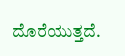ದೊರೆಯುತ್ತದೆ.